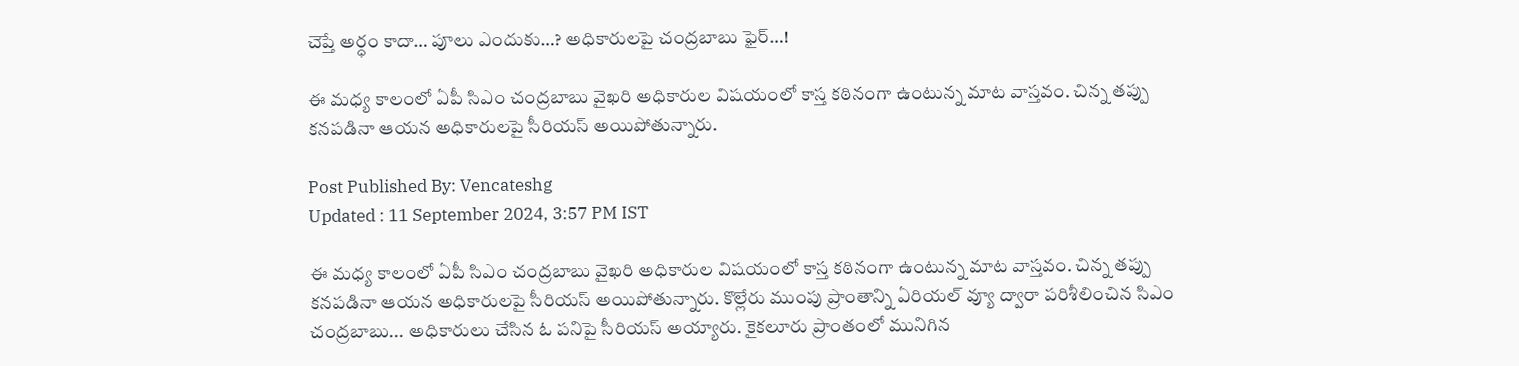చెప్తే అర్ధం కాదా… పూలు ఎందుకు…? అధికారులపై చంద్రబాబు ఫైర్…!

ఈ మధ్య కాలంలో ఏపీ సిఎం చంద్రబాబు వైఖరి అధికారుల విషయంలో కాస్త కఠినంగా ఉంటున్న మాట వాస్తవం. చిన్న తప్పు కనపడినా ఆయన అధికారులపై సీరియస్ అయిపోతున్నారు.

Post Published By: Vencateshg
Updated : 11 September 2024, 3:57 PM IST

ఈ మధ్య కాలంలో ఏపీ సిఎం చంద్రబాబు వైఖరి అధికారుల విషయంలో కాస్త కఠినంగా ఉంటున్న మాట వాస్తవం. చిన్న తప్పు కనపడినా ఆయన అధికారులపై సీరియస్ అయిపోతున్నారు. కొల్లేరు ముంపు ప్రాంతాన్ని ఏరియల్ వ్యూ ద్వారా పరిశీలించిన సిఎం చంద్రబాబు... అధికారులు చేసిన ఓ పనిపై సీరియస్ అయ్యారు. కైకలూరు ప్రాంతంలో మునిగిన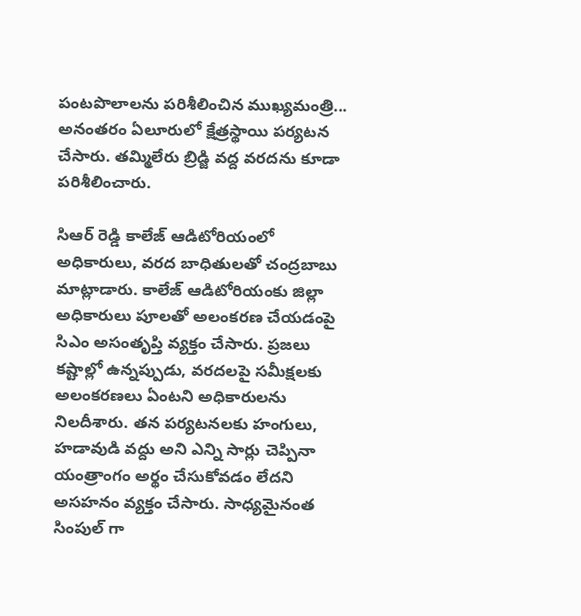పంటపొలాలను పరిశీలించిన ముఖ్యమంత్రి... అనంతరం ఏలూరులో క్షేత్రస్థాయి పర్యటన చేసారు. తమ్మిలేరు బ్రిడ్జి వద్ద వరదను కూడా పరిశీలించారు.

సిఆర్ రెడ్డి కాలేజ్ ఆడిటోరియంలో అధికారులు, వరద బాధితులతో చంద్రబాబు మాట్లాడారు. కాలేజ్ ఆడిటోరియంకు జిల్లా అధికారులు పూలతో అలంకరణ చేయడంపై సిఎం అసంతృప్తి వ్యక్తం చేసారు. ప్రజలు కష్టాల్లో ఉన్నప్పుడు, వరదలపై సమీక్షలకు అలంకరణలు ఏంటని అధికారులను నిలదీశారు. తన పర్యటనలకు హంగులు, హడావుడి వద్దు అని ఎన్ని సార్లు చెప్పినా యంత్రాంగం అర్థం చేసుకోవడం లేదని అసహనం వ్యక్తం చేసారు. సాధ్యమైనంత సింపుల్ గా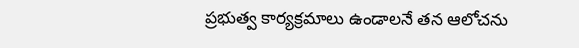ప్రభుత్వ కార్యక్రమాలు ఉండాలనే తన ఆలోచను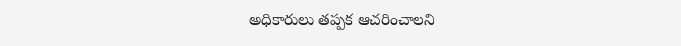అధికారులు తప్పక ఆచరించాలని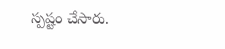స్పష్టం చేసారు.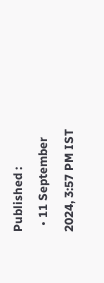Published :
  • 11 September 2024, 3:57 PM IST